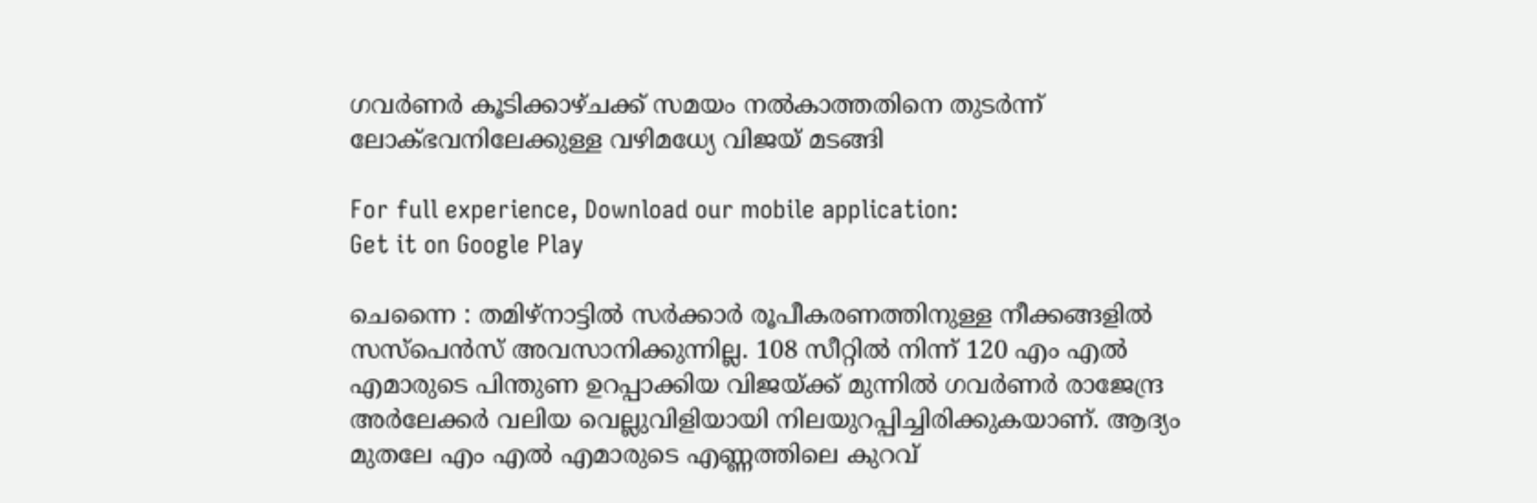ഗവർണർ കൂടിക്കാഴ്ചക്ക് സമയം നൽകാത്തതിനെ തുടർന്ന് ലോക്ഭവനിലേക്കുള്ള വഴിമധ്യേ വിജയ് മടങ്ങി

For full experience, Download our mobile application:
Get it on Google Play

ചെന്നൈ : തമിഴ്‌നാട്ടിൽ സർക്കാർ രൂപീകരണത്തിനുള്ള നീക്കങ്ങളിൽ സസ്പെൻസ് അവസാനിക്കുന്നില്ല. 108 സീറ്റിൽ നിന്ന് 120 എം എൽ എമാരുടെ പിന്തുണ ഉറപ്പാക്കിയ വിജയ്ക്ക് മുന്നിൽ ഗവർണർ രാജേന്ദ്ര അർലേക്കർ വലിയ വെല്ലുവിളിയായി നിലയുറപ്പിച്ചിരിക്കുകയാണ്. ആദ്യം മുതലേ എം എൽ എമാരുടെ എണ്ണത്തിലെ കുറവ്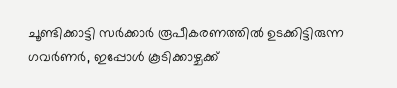ചൂണ്ടിക്കാട്ടി സർക്കാർ രൂപീകരണത്തിൽ ഉടക്കിട്ടിരുന്ന ഗവർണർ, ഇപ്പോൾ കൂടിക്കാഴ്ചക്ക്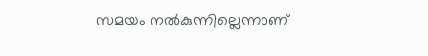സമയം നൽകുന്നില്ലെന്നാണ്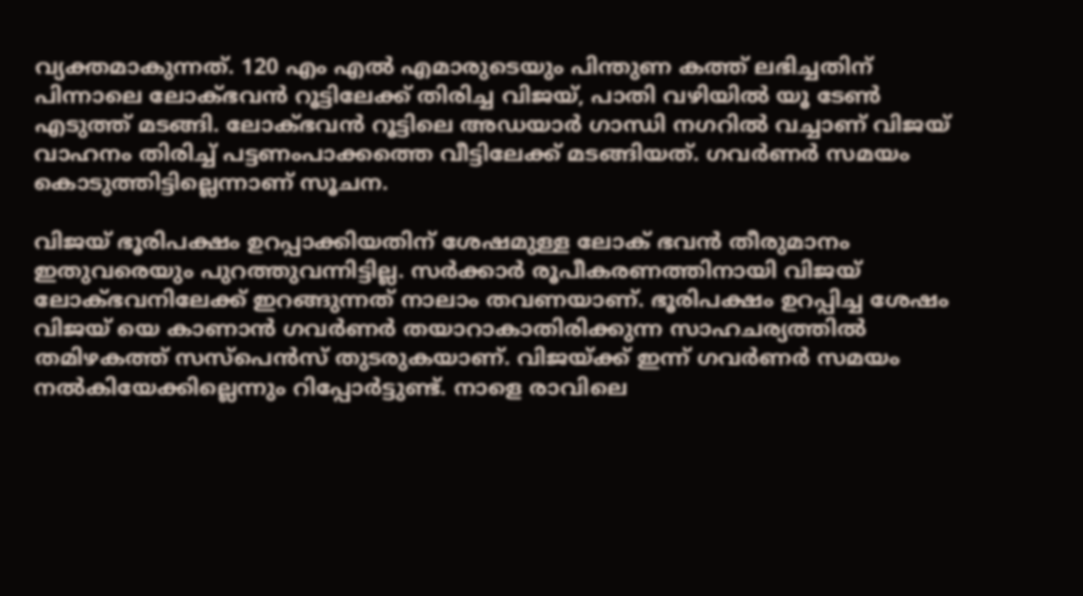വ്യക്തമാകുന്നത്. 120 എം എൽ എമാരുടെയും പിന്തുണ കത്ത് ലഭിച്ചതിന് പിന്നാലെ ലോക്ഭവൻ റൂട്ടിലേക്ക് തിരിച്ച വിജയ്, പാതി വഴിയിൽ യൂ ടേൺ എടുത്ത് മടങ്ങി. ലോക്ഭവൻ റൂട്ടിലെ അഡയാർ ഗാന്ധി നഗറിൽ വച്ചാണ് വിജയ് വാഹനം തിരിച്ച് പട്ടണംപാക്കത്തെ വീട്ടിലേക്ക് മടങ്ങിയത്. ഗവർണർ സമയം കൊടുത്തിട്ടില്ലെന്നാണ് സൂചന.

വിജയ് ഭൂരിപക്ഷം ഉറപ്പാക്കിയതിന് ശേഷമുള്ള ലോക് ഭവൻ തീരുമാനം ഇതുവരെയും പുറത്തുവന്നിട്ടില്ല. സർക്കാർ രൂപീകരണത്തിനായി വിജയ് ലോക്ഭവനിലേക്ക് ഇറങ്ങുന്നത് നാലാം തവണയാണ്. ഭൂരിപക്ഷം ഉറപ്പിച്ച ശേഷം വിജയ് യെ കാണാൻ ഗവർണർ തയാറാകാതിരിക്കുന്ന സാഹചര്യത്തിൽ തമിഴകത്ത് സസ്പെൻസ് തുടരുകയാണ്. വിജയ്ക്ക് ഇന്ന് ഗവർണർ സമയം നൽകിയേക്കില്ലെന്നും റിപ്പോർട്ടുണ്ട്. നാളെ രാവിലെ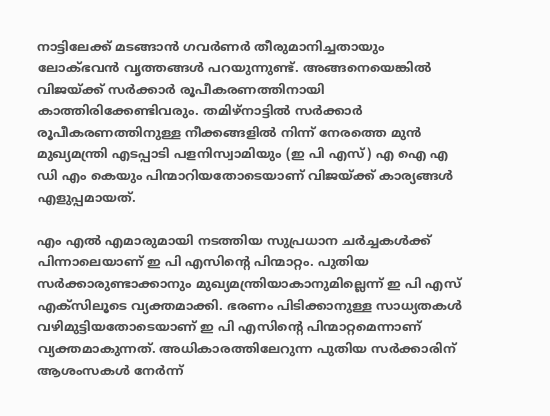നാട്ടിലേക്ക് മടങ്ങാൻ ഗവർണർ തീരുമാനിച്ചതായും ലോക്ഭവൻ വൃത്തങ്ങൾ പറയുന്നുണ്ട്. അങ്ങനെയെങ്കിൽ വിജയ്ക്ക് സർക്കാർ രൂപീകരണത്തിനായി കാത്തിരിക്കേണ്ടിവരും. തമിഴ്‌നാട്ടിൽ സർക്കാർ രൂപീകരണത്തിനുള്ള നീക്കങ്ങളിൽ നിന്ന് നേരത്തെ മുൻ മുഖ്യമന്ത്രി എടപ്പാടി പളനിസ്വാമിയും (ഇ പി എസ്) എ ഐ എ ഡി എം കെയും പിന്മാറിയതോടെയാണ് വിജയ്ക്ക് കാര്യങ്ങൾ എളുപ്പമായത്.

എം എൽ എമാരുമായി നടത്തിയ സുപ്രധാന ചർച്ചകൾക്ക് പിന്നാലെയാണ് ഇ പി എസിന്‍റെ പിന്മാറ്റം. പുതിയ സർക്കാരുണ്ടാക്കാനും മുഖ്യമന്ത്രിയാകാനുമില്ലെന്ന് ഇ പി എസ് എക്സിലൂടെ വ്യക്തമാക്കി. ഭരണം പിടിക്കാനുള്ള സാധ്യതകൾ വഴിമുട്ടിയതോടെയാണ് ഇ പി എസിന്റെ പിന്മാറ്റമെന്നാണ് വ്യക്തമാകുന്നത്. അധികാരത്തിലേറുന്ന പുതിയ സർക്കാരിന് ആശംസകൾ നേർന്ന്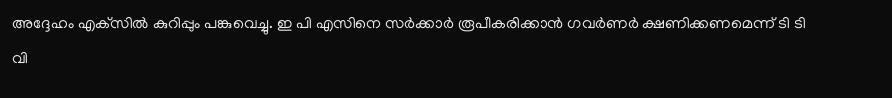അദ്ദേഹം എക്‌സിൽ കുറിപ്പും പങ്കുവെച്ചു. ഇ പി എസിനെ സർക്കാർ രൂപീകരിക്കാൻ ഗവർണർ ക്ഷണിക്കണമെന്ന് ടി ടി വി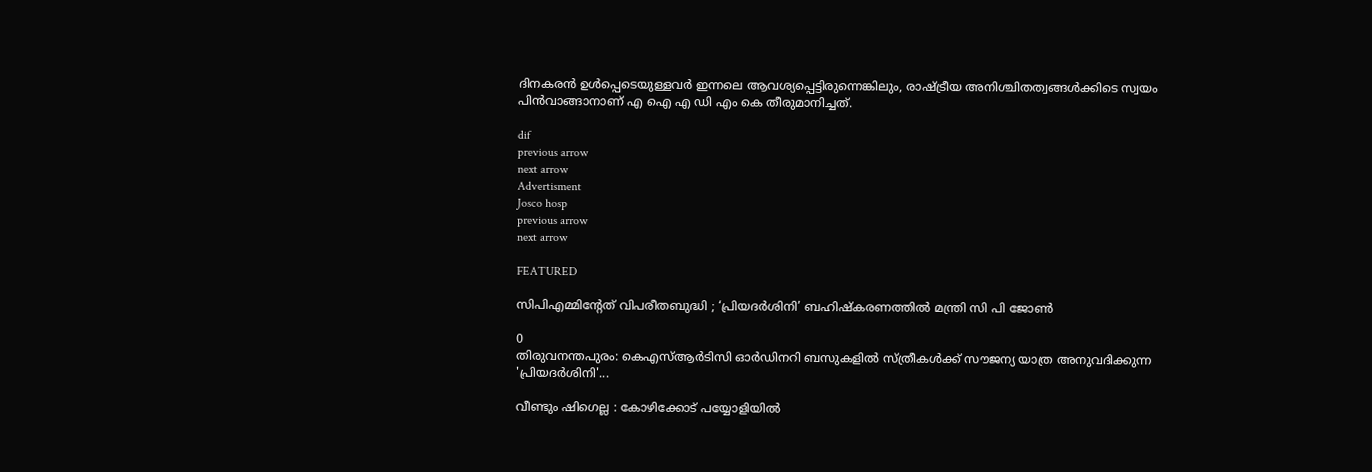ദിനകരൻ ഉൾപ്പെടെയുള്ളവർ ഇന്നലെ ആവശ്യപ്പെട്ടിരുന്നെങ്കിലും, രാഷ്ട്രീയ അനിശ്ചിതത്വങ്ങൾക്കിടെ സ്വയം പിൻവാങ്ങാനാണ് എ ഐ എ ഡി എം കെ തീരുമാനിച്ചത്.

dif
previous arrow
next arrow
Advertisment
Josco hosp
previous arrow
next arrow

FEATURED

സിപിഎമ്മിൻ്റേത് വിപരീതബുദ്ധി ; ‘പ്രിയദർശിനി’ ബഹിഷ്കരണത്തിൽ മന്ത്രി സി പി ജോൺ

0
തിരുവനന്തപുരം: കെഎസ്ആർടിസി ഓർഡിനറി ബസുകളിൽ സ്ത്രീകൾക്ക് സൗജന്യ യാത്ര അനുവദിക്കുന്ന 'പ്രിയദർശിനി'...

വീണ്ടും ഷിഗെല്ല : കോഴിക്കോട് പയ്യോളിയില്‍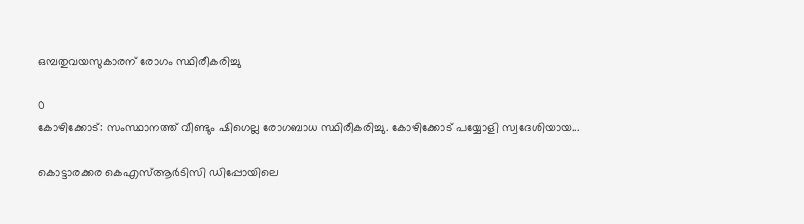ഒമ്പതുവയസുകാരന് രോഗം സ്ഥിരീകരിച്ചു

0
കോഴിക്കോട്: സംസ്ഥാനത്ത് വീണ്ടും ഷിഗെല്ല രോഗബാധ സ്ഥിരീകരിച്ചു. കോഴിക്കോട് പയ്യോളി സ്വദേശിയായ...

കൊട്ടാരക്കര കെഎസ്ആർടിസി ഡിപ്പോയിലെ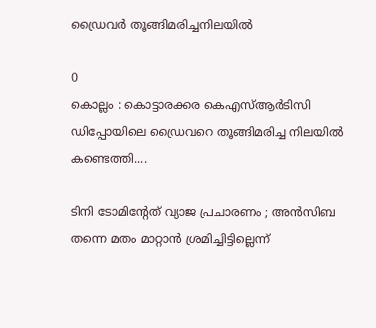ഡ്രൈവർ തൂങ്ങിമരിച്ചനിലയിൽ

0
കൊല്ലം : കൊട്ടാരക്കര കെഎസ്ആർടിസി ഡിപ്പോയിലെ ഡ്രൈവറെ തൂങ്ങിമരിച്ച നിലയിൽ കണ്ടെത്തി....

ടിനി ടോമിന്‍റേത് വ്യാജ പ്രചാരണം ; അന്‍സിബ തന്നെ മതം മാറ്റാന്‍ ശ്രമിച്ചിട്ടില്ലെന്ന്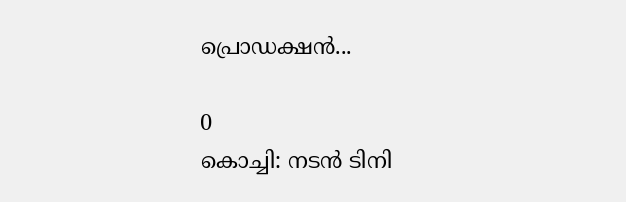പ്രൊഡക്ഷന്‍...

0
കൊച്ചി: നടന്‍ ടിനി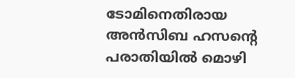ടോമിനെതിരായ അന്‍സിബ ഹസന്റെ പരാതിയില്‍ മൊഴി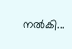നല്‍കി...